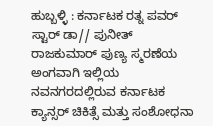ಹುಬ್ಬಳ್ಳಿ : ಕರ್ನಾಟಕ ರತ್ನ ಪವರ್ ಸ್ಟಾರ್ ಡಾ// ಪುನೀತ್ ರಾಜಕುಮಾರ್ ಪುಣ್ಯ ಸ್ಮರಣೆಯ ಅಂಗವಾಗಿ ಇಲ್ಲಿಯ ನವನಗರದಲ್ಲಿರುವ ಕರ್ನಾಟಕ ಕ್ಯಾನ್ಸರ್ ಚಿಕಿತ್ಸೆ ಮತ್ತು ಸಂಶೋಧನಾ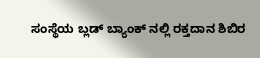ಸಂಸ್ಥೆಯ ಬ್ಲಡ್ ಬ್ಯಾಂಕ್ ನಲ್ಲಿ ರಕ್ತದಾನ ಶಿಬಿರ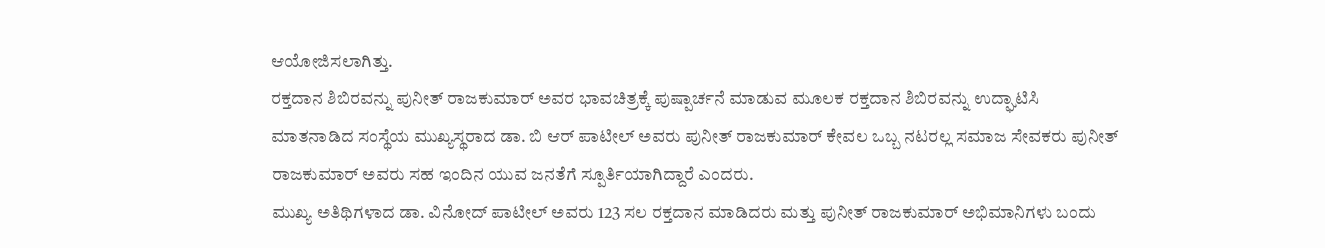ಆಯೋಜಿಸಲಾಗಿತ್ತು.
ರಕ್ತದಾನ ಶಿಬಿರವನ್ನು ಪುನೀತ್ ರಾಜಕುಮಾರ್ ಅವರ ಭಾವಚಿತ್ರಕ್ಕೆ ಪುಷ್ಪಾರ್ಚನೆ ಮಾಡುವ ಮೂಲಕ ರಕ್ತದಾನ ಶಿಬಿರವನ್ನು ಉದ್ಘಾಟಿಸಿ ಮಾತನಾಡಿದ ಸಂಸ್ಥೆಯ ಮುಖ್ಯಸ್ಥರಾದ ಡಾ. ಬಿ ಆರ್ ಪಾಟೀಲ್ ಅವರು ಪುನೀತ್ ರಾಜಕುಮಾರ್ ಕೇವಲ ಒಬ್ಬ ನಟರಲ್ಲ ಸಮಾಜ ಸೇವಕರು ಪುನೀತ್ ರಾಜಕುಮಾರ್ ಅವರು ಸಹ ಇಂದಿನ ಯುವ ಜನತೆಗೆ ಸ್ಪೂರ್ತಿಯಾಗಿದ್ದಾರೆ ಎಂದರು.
ಮುಖ್ಯ ಅತಿಥಿಗಳಾದ ಡಾ. ವಿನೋದ್ ಪಾಟೀಲ್ ಅವರು 123 ಸಲ ರಕ್ತದಾನ ಮಾಡಿದರು ಮತ್ತು ಪುನೀತ್ ರಾಜಕುಮಾರ್ ಅಭಿಮಾನಿಗಳು ಬಂದು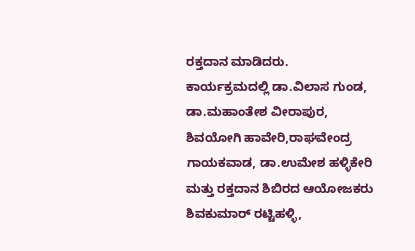ರಕ್ತದಾನ ಮಾಡಿದರು.
ಕಾರ್ಯಕ್ರಮದಲ್ಲಿ ಡಾ.ವಿಲಾಸ ಗುಂಡ, ಡಾ.ಮಹಾಂತೇಶ ವೀರಾಪುರ, ಶಿವಯೋಗಿ ಹಾವೇರಿ,ರಾಘವೇಂದ್ರ ಗಾಯಕವಾಡ, ಡಾ.ಉಮೇಶ ಹಳ್ಳಿಕೇರಿ ಮತ್ತು ರಕ್ತದಾನ ಶಿಬಿರದ ಆಯೋಜಕರು ಶಿವಕುಮಾರ್ ರಟ್ಟಿಹಳ್ಳಿ,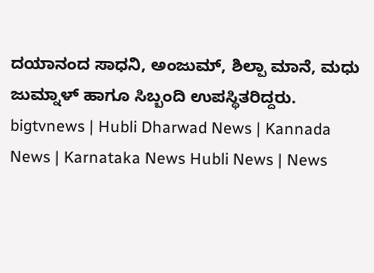ದಯಾನಂದ ಸಾಧನಿ, ಅಂಜುಮ್, ಶಿಲ್ಪಾ ಮಾನೆ, ಮಧು ಜುಮ್ನಾಳ್ ಹಾಗೂ ಸಿಬ್ಬಂದಿ ಉಪಸ್ಥಿತರಿದ್ದರು.
bigtvnews | Hubli Dharwad News | Kannada News | Karnataka News Hubli News | News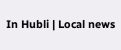In Hubli | Local news